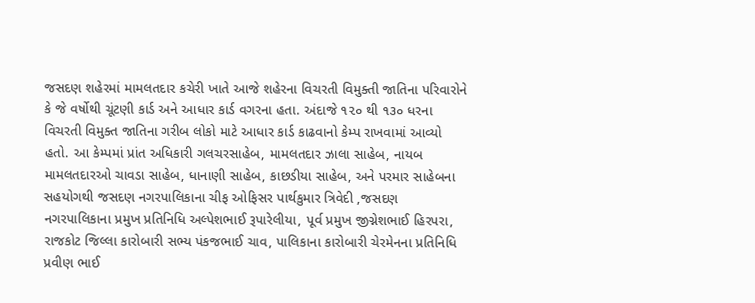જસદણ શહેરમાં મામલતદાર કચેરી ખાતે આજે શહેરના વિચરતી વિમુક્તી જાતિના પરિવારોને કે જે વર્ષોથી ચૂંટણી કાર્ડ અને આધાર કાર્ડ વગરના હતા. અંદાજે ૧૨૦ થી ૧૩૦ ધરના વિચરતી વિમુક્ત જાતિના ગરીબ લોકો માટે આધાર કાર્ડ કાઢવાનો કેમ્પ રાખવામાં આવ્યો હતો. આ કેમ્પમાં પ્રાંત અધિકારી ગલચરસાહેબ, મામલતદાર ઝાલા સાહેબ, નાયબ મામલતદારઓ ચાવડા સાહેબ, ધાનાણી સાહેબ, કાછડીયા સાહેબ, અને પરમાર સાહેબના સહયોગથી જસદણ નગરપાલિકાના ચીફ ઓફિસર પાર્થકુમાર ત્રિવેદી ,જસદણ નગરપાલિકાના પ્રમુખ પ્રતિનિધિ અલ્પેશભાઈ રૂપારેલીયા, પૂર્વ પ્રમુખ જીગ્નેશભાઈ હિરપરા, રાજકોટ જિલ્લા કારોબારી સભ્ય પંકજભાઈ ચાવ, પાલિકાના કારોબારી ચેરમેનના પ્રતિનિધિ પ્રવીણ ભાઈ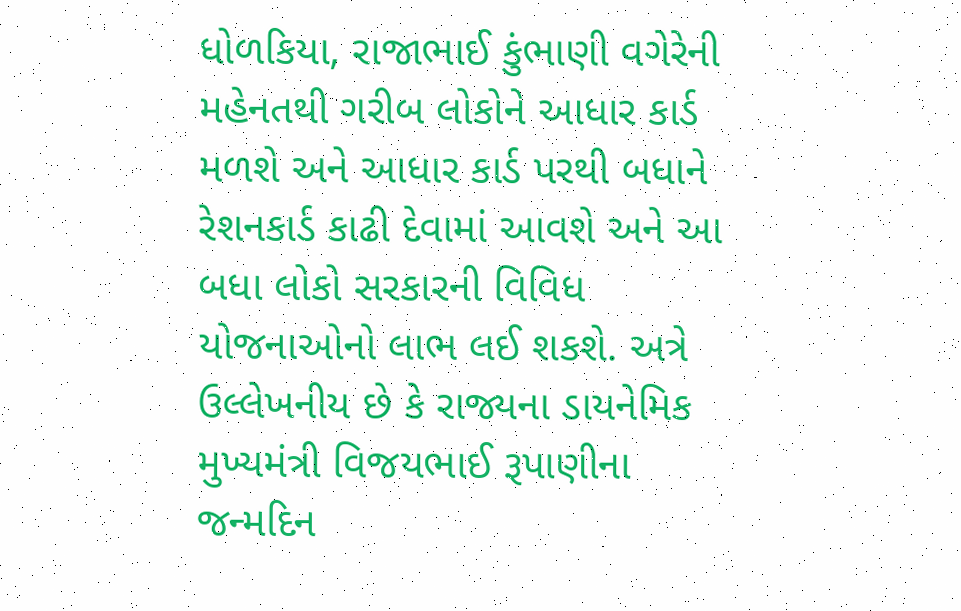ધોળકિયા, રાજાભાઈ કુંભાણી વગેરેની મહેનતથી ગરીબ લોકોને આધાર કાર્ડ મળશે અને આધાર કાર્ડ પરથી બધાને રેશનકાર્ડ કાઢી દેવામાં આવશે અને આ બધા લોકો સરકારની વિવિધ યોજનાઓનો લાભ લઈ શકશે. અત્રે ઉલ્લેખનીય છે કે રાજ્યના ડાયનેમિક મુખ્યમંત્રી વિજયભાઈ રૂપાણીના જન્મદિન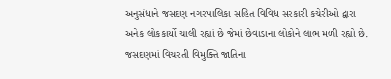અનુસંધાને જસદણ નગરપાલિકા સહિત વિવિધ સરકારી કચેરીઓ દ્વારા અનેક લોકકાર્યો ચાલી રહ્યાં છે જેમાં છેવાડાના લોકોને લાભ મળી રહ્યો છે.
જસદણમાં વિચરતી વિમુક્તિ જાતિના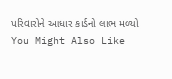પરિવારોને આધાર કાર્ડનો લાભ મળ્યો
You Might Also Like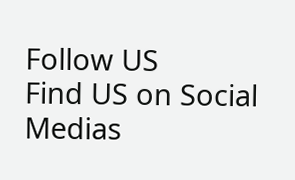Follow US
Find US on Social Medias